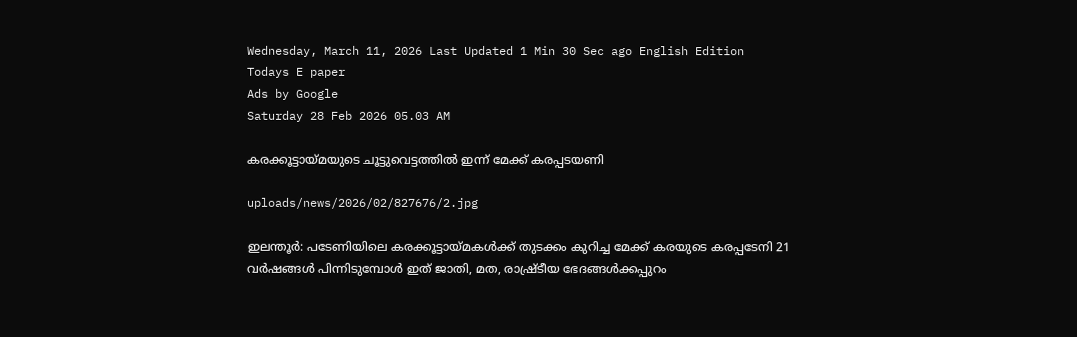Wednesday, March 11, 2026 Last Updated 1 Min 30 Sec ago English Edition
Todays E paper
Ads by Google
Saturday 28 Feb 2026 05.03 AM

കരക്കൂട്ടായ്‌മയുടെ ചൂട്ടുവെട്ടത്തില്‍ ഇന്ന്‌ മേക്ക്‌ കരപ്പടയണി

uploads/news/2026/02/827676/2.jpg

ഇലന്തൂര്‍: പടേണിയിലെ കരക്കൂട്ടായ്‌മകള്‍ക്ക്‌ തുടക്കം കുറിച്ച മേക്ക്‌ കരയുടെ കരപ്പടേനി 21 വര്‍ഷങ്ങള്‍ പിന്നിടുമ്പോള്‍ ഇത്‌ ജാതി, മത, രാഷ്ര്‌ടീയ ഭേദങ്ങള്‍ക്കപ്പുറം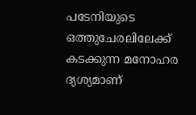പടേനിയുടെ ഒത്തുചേരലിലേക്ക്‌ കടക്കുന്ന മനോഹര ദ്യശ്യമാണ്‌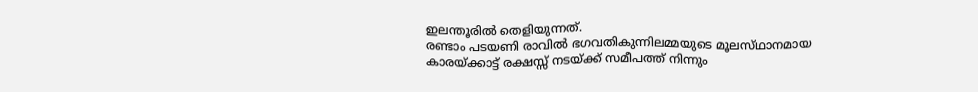ഇലന്തൂരില്‍ തെളിയുന്നത്‌.
രണ്ടാം പടയണി രാവില്‍ ഭഗവതികുന്നിലമ്മയുടെ മൂലസ്‌ഥാനമായ കാരയ്‌ക്കാട്ട്‌ രക്ഷസ്സ്‌ നടയ്‌ക്ക് സമീപത്ത്‌ നിന്നും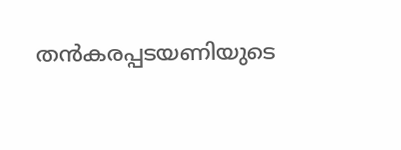തന്‍കരപ്പടയണിയുടെ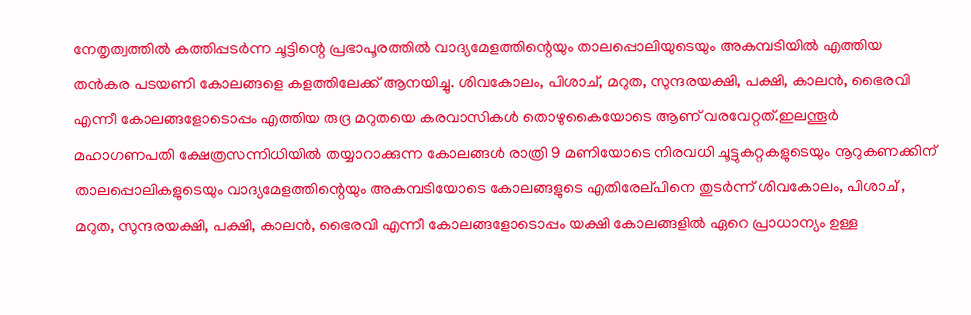നേതൃത്വത്തില്‍ കത്തിപ്പടര്‍ന്ന ചൂട്ടിന്റെ പ്രഭാപൂരത്തില്‍ വാദ്യമേളത്തിന്റെയും താലപ്പൊലിയുടെയും അകമ്പടിയില്‍ എത്തിയ തന്‍കര പടയണി കോലങ്ങളെ കളത്തിലേക്ക്‌ ആനയിച്ചു. ശിവകോലം, പിശാച്‌, മറുത, സുന്ദരയക്ഷി, പക്ഷി, കാലന്‍, ഭൈരവി എന്നീ കോലങ്ങളോടൊപ്പം എത്തിയ രുദ്ര മറുതയെ കരവാസികള്‍ തൊഴുകൈയോടെ ആണ്‌ വരവേറ്റത്‌.ഇലന്തൂര്‍ മഹാഗണപതി ക്ഷേത്രസന്നിധിയില്‍ തയ്യാറാക്കുന്ന കോലങ്ങള്‍ രാത്രി 9 മണിയോടെ നിരവധി ചൂട്ടുകറ്റകളുടെയും നൂറുകണക്കിന്‌ താലപ്പൊലികളുടെയും വാദ്യമേളത്തിന്റെയും അകമ്പടിയോടെ കോലങ്ങളുടെ എതിരേല്‌പിനെ തുടര്‍ന്ന്‌ ശിവകോലം, പിശാച്‌ , മറുത, സുന്ദരയക്ഷി, പക്ഷി, കാലന്‍, ഭൈരവി എന്നീ കോലങ്ങളോടൊപ്പം യക്ഷി കോലങ്ങളില്‍ ഏറെ പ്രാധാന്യം ഉള്ള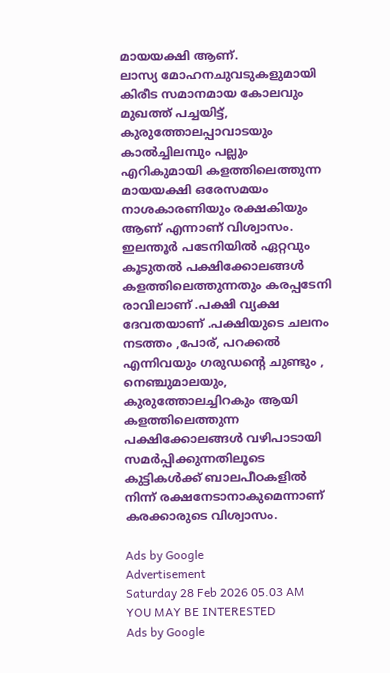മായയക്ഷി ആണ്‌.
ലാസ്യ മോഹനചുവടുകളുമായി കിരീട സമാനമായ കോലവും മുഖത്ത്‌ പച്ചയിട്ട്‌, കുരുത്തോലപ്പാവാടയും കാല്‍ച്ചിലമ്പും പല്ലും എറികുമായി കളത്തിലെത്തുന്ന മായയക്ഷി ഒരേസമയം നാശകാരണിയും രക്ഷകിയും ആണ്‌ എന്നാണ്‌ വിശ്വാസം. ഇലന്തൂര്‍ പടേനിയില്‍ ഏറ്റവും കൂടുതല്‍ പക്ഷിക്കോലങ്ങള്‍ കളത്തിലെത്തുന്നതും കരപ്പടേനി രാവിലാണ്‌ .പക്ഷി വ്യക്ഷ ദേവതയാണ്‌ .പക്ഷിയുടെ ചലനം നടത്തം ,പോര്‌, പറക്കല്‍ എന്നിവയും ഗരുഡന്റെ ചുണ്ടും , നെഞ്ചുമാലയും, കുരുത്തോലച്ചിറകും ആയി കളത്തിലെത്തുന്ന പക്ഷിക്കോലങ്ങള്‍ വഴിപാടായി സമര്‍പ്പിക്കുന്നതിലൂടെ കുട്ടികള്‍ക്ക്‌ ബാലപീഠകളില്‍ നിന്ന്‌ രക്ഷനേടാനാകുമെന്നാണ്‌ കരക്കാരുടെ വിശ്വാസം.

Ads by Google
Advertisement
Saturday 28 Feb 2026 05.03 AM
YOU MAY BE INTERESTED
Ads by Google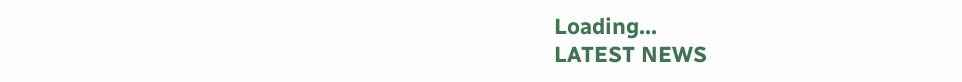Loading...
LATEST NEWS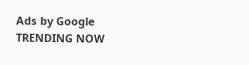Ads by Google
TRENDING NOW